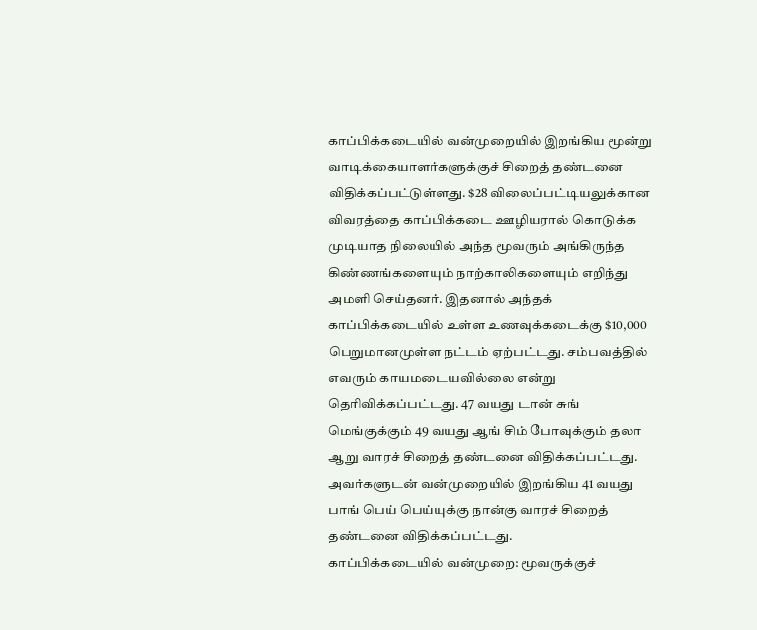காப்பிக்கடையில் வன்முறையில் இறங்கிய மூன்று வாடிக்கையாளர்களுக்குச் சிறைத் தண்டனை விதிக்கப்பட்டுள்ளது. $28 விலைப்பட்டியலுக்கான விவரத்தை காப்பிக்கடை ஊழியரால் கொடுக்க முடியாத நிலையில் அந்த மூவரும் அங்கிருந்த கிண்ணங்களையும் நாற்காலிகளையும் எறிந்து அமளி செய்தனர். இதனால் அந்தக் காப்பிக்கடையில் உள்ள உணவுக்கடைக்கு $10,000 பெறுமானமுள்ள நட்டம் ஏற்பட்டது. சம்பவத்தில் எவரும் காயமடையவில்லை என்று தெரிவிக்கப்பட்டது. 47 வயது டான் சுங் மெங்குக்கும் 49 வயது ஆங் சிம் போவுக்கும் தலா ஆறு வாரச் சிறைத் தண்டனை விதிக்கப்பட்டது. அவர்களுடன் வன்முறையில் இறங்கிய 41 வயது பாங் பெய் பெய்யுக்கு நான்கு வாரச் சிறைத் தண்டனை விதிக்கப்பட்டது.
காப்பிக்கடையில் வன்முறை: மூவருக்குச்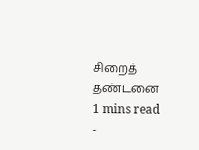சிறைத் தண்டனை
1 mins read
-